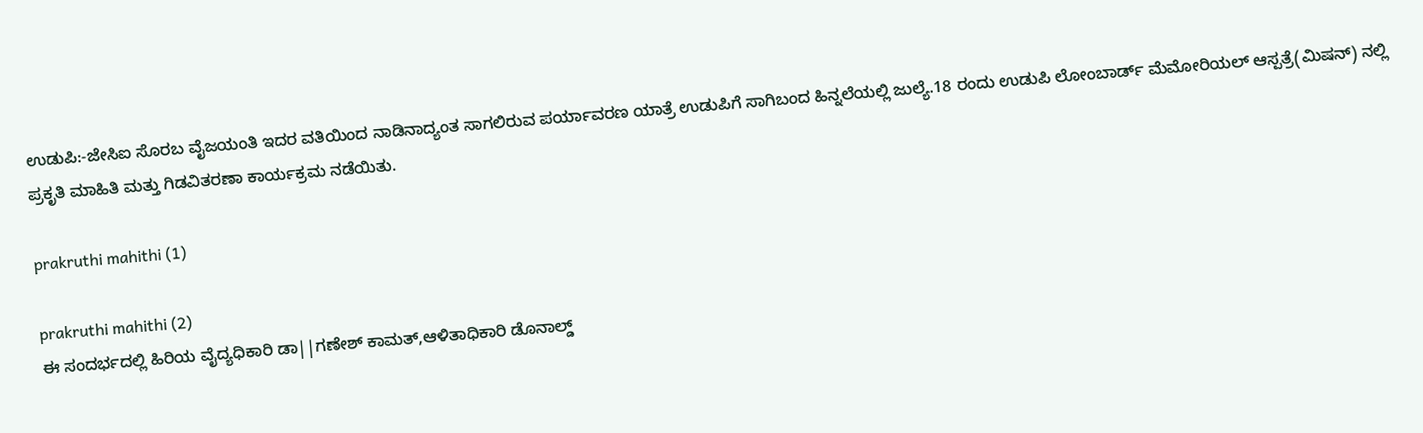ಉಡುಪಿ:-ಜೇಸಿಐ ಸೊರಬ ವೈಜಯಂತಿ ಇದರ ವತಿಯಿಂದ ನಾಡಿನಾದ್ಯಂತ ಸಾಗಲಿರುವ ಪರ್ಯಾವರಣ ಯಾತ್ರೆ ಉಡುಪಿಗೆ ಸಾಗಿಬಂದ ಹಿನ್ನಲೆಯಲ್ಲಿ ಜುಲ್ಯೆ.18 ರಂದು ಉಡುಪಿ ಲೋಂಬಾರ್ಡ್ ಮೆಮೋರಿಯಲ್ ಆಸ್ಪತ್ರೆ(ಮಿಷನ್) ನಲ್ಲಿ ಪ್ರಕೃತಿ ಮಾಹಿತಿ ಮತ್ತು ಗಿಡವಿತರಣಾ ಕಾರ್ಯಕ್ರಮ ನಡೆಯಿತು.

prakruthi mahithi (1)

prakruthi mahithi (2)
ಈ ಸಂದರ್ಭದಲ್ಲಿ ಹಿರಿಯ ವೈದ್ಯಧಿಕಾರಿ ಡಾ||ಗಣೇಶ್ ಕಾಮತ್,ಆಳಿತಾಧಿಕಾರಿ ಡೊನಾಲ್ಡ್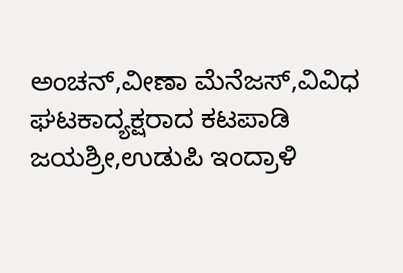ಅಂಚನ್,ವೀಣಾ ಮೆನೆಜಸ್,ವಿವಿಧ ಘಟಕಾದ್ಯಕ್ಷರಾದ ಕಟಪಾಡಿ ಜಯಶ್ರೀ,ಉಡುಪಿ ಇಂದ್ರಾಳಿ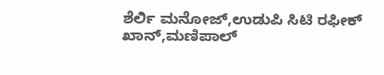ಶೆರ್ಲಿ ಮನೋಜ್,ಉಡುಪಿ ಸಿಟಿ ರಫೀಕ್ ಖಾನ್,ಮಣಿಪಾಲ್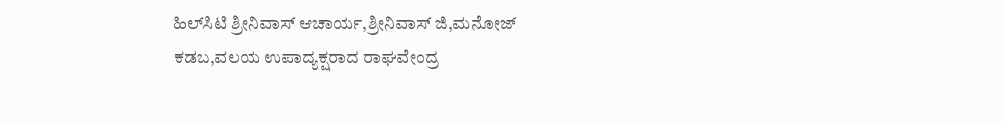ಹಿಲ್‍ಸಿಟಿ ಶ್ರೀನಿವಾಸ್ ಆಚಾರ್ಯ,ಶ್ರೀನಿವಾಸ್ ಜಿ,ಮನೋಜ್ ಕಡಬ,ವಲಯ ಉಪಾದ್ಯಕ್ಷರಾದ ರಾಘವೇಂದ್ರ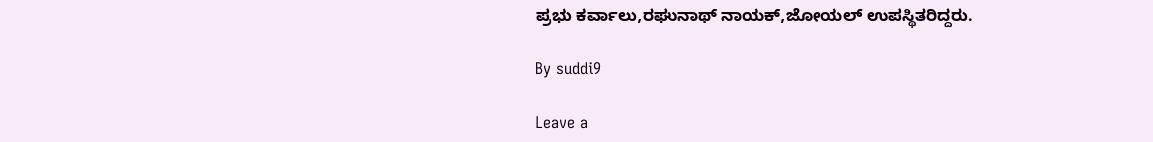ಪ್ರಭು ಕರ್ವಾಲು,ರಘುನಾಥ್ ನಾಯಕ್,ಜೋಯಲ್ ಉಪಸ್ಥಿತರಿದ್ದರು.

By suddi9

Leave a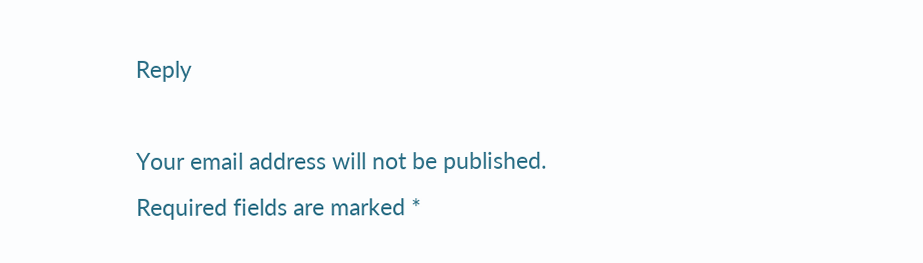Reply

Your email address will not be published. Required fields are marked *